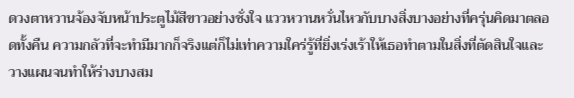ดวงตาหวานจ้องจับหน้าประตูไม้สีขาวอย่างชั่งใจ แววหวานหวั่นไหวกับบางสิ่งบางอย่างที่ครุ่นคิดมาตลอดทั้งคืน ความกลัวที่จะทำมีมากก็จริงแต่ก็ไม่เท่าความใคร่รู้ที่ยิ่งเร่งเร้าให้เธอทำตามในสิ่งที่ตัดสินใจและวางแผนจนทำให้ร่างบางสม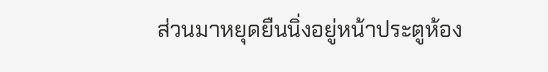ส่วนมาหยุดยืนนิ่งอยู่หน้าประตูห้อง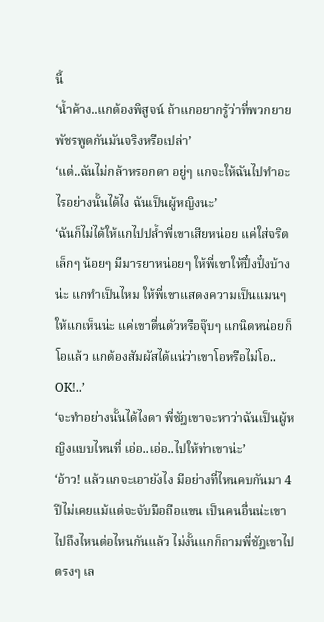นี้
‘น้ำค้าง..แกต้องพิสูจน์ ถ้าแกอยากรู้ว่าที่พวกยายพัชรพูดกันมันจริงหรือเปล่า’
‘แต่..ฉันไม่กล้าหรอกดา อยู่ๆ แกจะให้ฉันไปทำอะไรอย่างนั้นได้ไง ฉันเป็นผู้หญิงนะ’
‘ฉันก็ไม่ได้ให้แกไปปล้ำพี่เขาเสียหน่อย แค่ใส่จริตเล็กๆ น้อยๆ มีมารยาหน่อยๆ ให้พี่เขาให้ปึ๋งปั๋งบ้างน่ะ แกทำเป็นไหม ให้พี่เขาแสดงความเป็นแมนๆ ให้แกเห็นน่ะ แค่เขาตื่นตัวหรือจุ๊บๆ แกนิดหน่อยก็โอแล้ว แกต้องสัมผัสได้แน่ว่าเขาโอหรือไม่โอ.. OK!..’
‘จะทำอย่างนั้นได้ไงดา พี่ชัฎเขาจะหาว่าฉันเป็นผู้หญิงแบบไหนที่ เอ่อ..เอ่อ..ไปให้ท่าเขาน่ะ’
‘อ้าว! แล้วแกจะเอายังไง มีอย่างที่ไหนคบกันมา 4 ปีไม่เคยแม้แต่จะจับมือถือแขน เป็นคนอื่นน่ะเขาไปถึงไหนต่อไหนกันแล้ว ไม่งั้นแกก็ถามพี่ชัฎเขาไปตรงๆ เล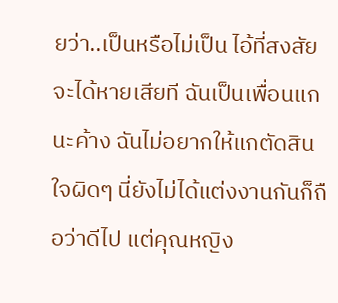ยว่า..เป็นหรือไม่เป็น ไอ้ที่สงสัยจะได้หายเสียที ฉันเป็นเพื่อนแกนะค้าง ฉันไม่อยากให้แกตัดสินใจผิดๆ นี่ยังไม่ได้แต่งงานกันก็ถือว่าดีไป แต่คุณหญิง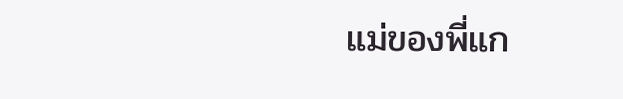แม่ของพี่แก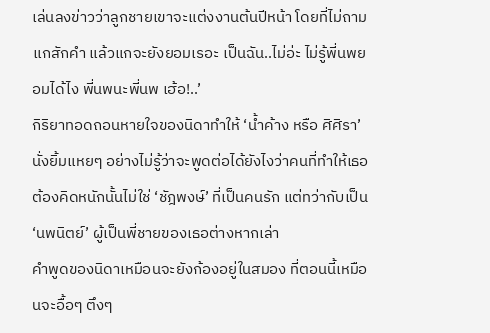เล่นลงข่าวว่าลูกชายเขาจะแต่งงานต้นปีหน้า โดยที่ไม่ถามแกสักคำ แล้วแกจะยังยอมเรอะ เป็นฉัน..ไม่อ่ะ ไม่รู้พี่นพยอมได้ไง พี่นพนะพี่นพ เฮ้อ!..’
กิริยาทอดถอนหายใจของนิดาทำให้ ‘น้ำค้าง หรือ ศิศิรา’ นั่งยิ้มแหยๆ อย่างไม่รู้ว่าจะพูดต่อได้ยังไงว่าคนที่ทำให้เธอต้องคิดหนักนั้นไม่ใช่ ‘ชัฎพงษ์’ ที่เป็นคนรัก แต่ทว่ากับเป็น ‘นพนิตย์’ ผู้เป็นพี่ชายของเธอต่างหากเล่า
คำพูดของนิดาเหมือนจะยังก้องอยู่ในสมอง ที่ตอนนี้เหมือนจะอื้อๆ ตึงๆ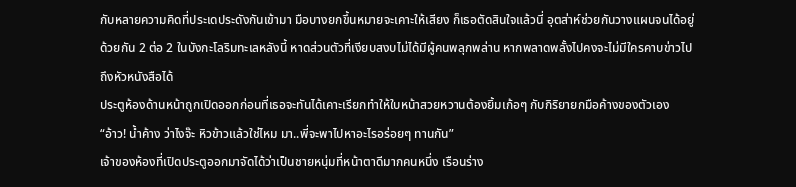กับหลายความคิดที่ประเดประดังกันเข้ามา มือบางยกขึ้นหมายจะเคาะให้เสียง ก็เธอตัดสินใจแล้วนี่ อุตส่าห์ช่วยกันวางแผนจนได้อยู่ด้วยกัน 2 ต่อ 2 ในบังกะโลริมทะเลหลังนี้ หาดส่วนตัวที่เงียบสงบไม่ได้มีผู้คนพลุกพล่าน หากพลาดพลั้งไปคงจะไม่มีใครคาบข่าวไปถึงหัวหนังสือได้
ประตูห้องด้านหน้าถูกเปิดออกก่อนที่เธอจะทันได้เคาะเรียกทำให้ใบหน้าสวยหวานต้องยิ้มเก้อๆ กับกิริยายกมือค้างของตัวเอง
“อ้าว! น้ำค้าง ว่าไงจ๊ะ หิวข้าวแล้วใช่ไหม มา..พี่จะพาไปหาอะไรอร่อยๆ ทานกัน”
เจ้าของห้องที่เปิดประตูออกมาจัดได้ว่าเป็นชายหนุ่มที่หน้าตาดีมากคนหนึ่ง เรือนร่าง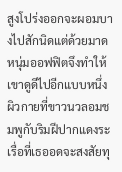สูงโปร่งออกจะผอมบางไปสักนิดแต่ด้วยมาดหนุ่มออฟฟิตจึงทำให้เขาดูดีไปอีกแบบหนึ่ง ผิวกายที่ขาวนวลอมชมพูกับริมฝีปากแดงระเรื่อที่เธออดจะสงสัยทุ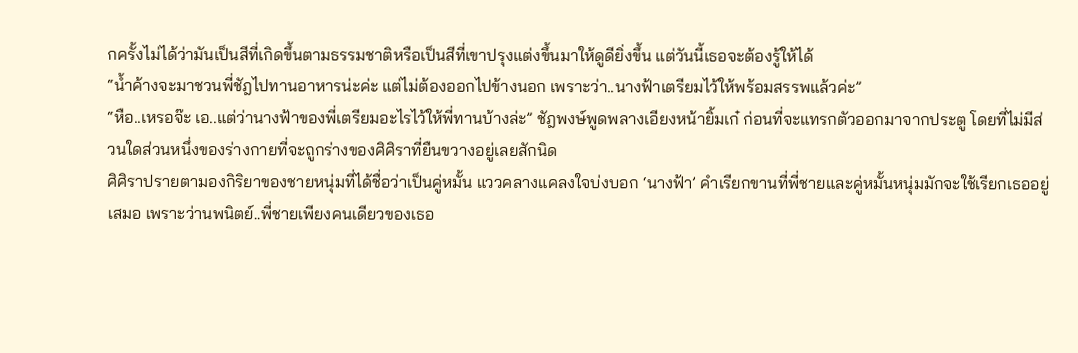กครั้งไม่ได้ว่ามันเป็นสีที่เกิดขึ้นตามธรรมชาติหรือเป็นสีที่เขาปรุงแต่งขึ้นมาให้ดูดียิ่งขึ้น แต่วันนี้เธอจะต้องรู้ให้ได้
“น้ำค้างจะมาชวนพี่ชัฎไปทานอาหารน่ะค่ะ แต่ไม่ต้องออกไปข้างนอก เพราะว่า..นางฟ้าเตรียมไว้ให้พร้อมสรรพแล้วค่ะ”
“หือ..เหรอจ๊ะ เอ..แต่ว่านางฟ้าของพี่เตรียมอะไรไว้ให้พี่ทานบ้างล่ะ” ชัฎพงษ์พูดพลางเอียงหน้ายิ้มเก๋ ก่อนที่จะแทรกตัวออกมาจากประตู โดยที่ไม่มีส่วนใดส่วนหนึ่งของร่างกายที่จะถูกร่างของศิศิราที่ยืนขวางอยู่เลยสักนิด
ศิศิราปรายตามองกิริยาของชายหนุ่มที่ได้ชื่อว่าเป็นคู่หมั้น แววคลางแคลงใจบ่งบอก ‘นางฟ้า’ คำเรียกขานที่พี่ชายและคู่หมั้นหนุ่มมักจะใช้เรียกเธออยู่เสมอ เพราะว่านพนิตย์..พี่ชายเพียงคนเดียวของเธอ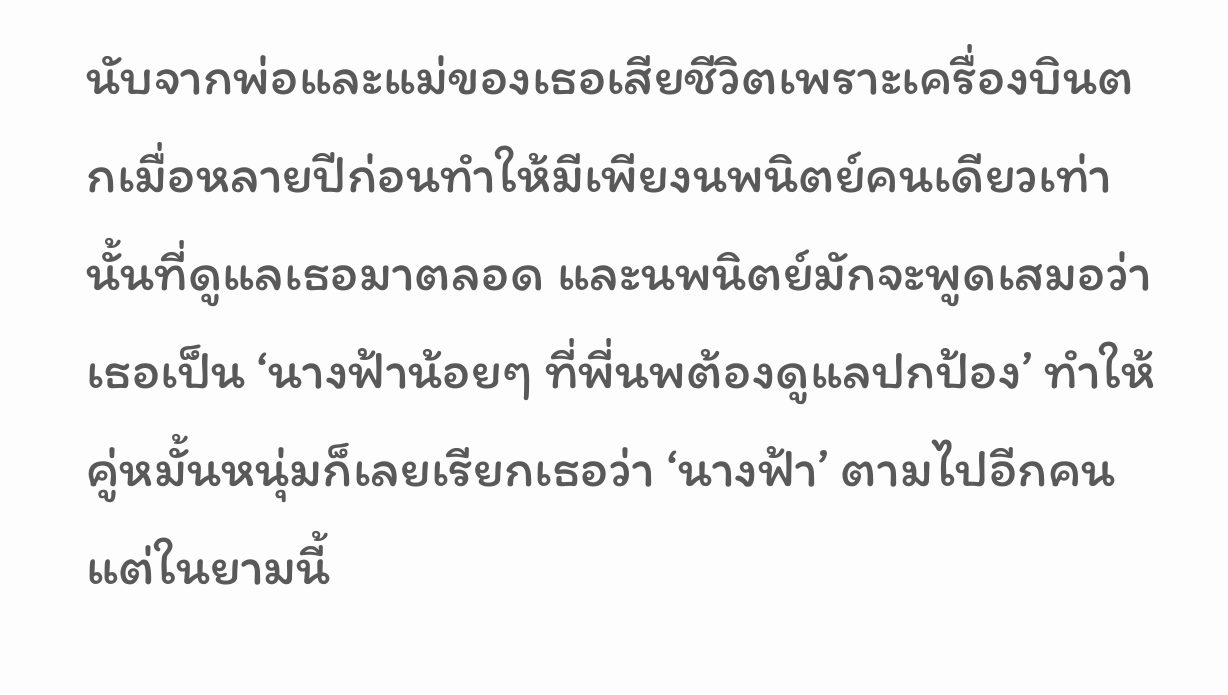นับจากพ่อและแม่ของเธอเสียชีวิตเพราะเครื่องบินตกเมื่อหลายปีก่อนทำให้มีเพียงนพนิตย์คนเดียวเท่านั้นที่ดูแลเธอมาตลอด และนพนิตย์มักจะพูดเสมอว่าเธอเป็น ‘นางฟ้าน้อยๆ ที่พี่นพต้องดูแลปกป้อง’ ทำให้คู่หมั้นหนุ่มก็เลยเรียกเธอว่า ‘นางฟ้า’ ตามไปอีกคน แต่ในยามนี้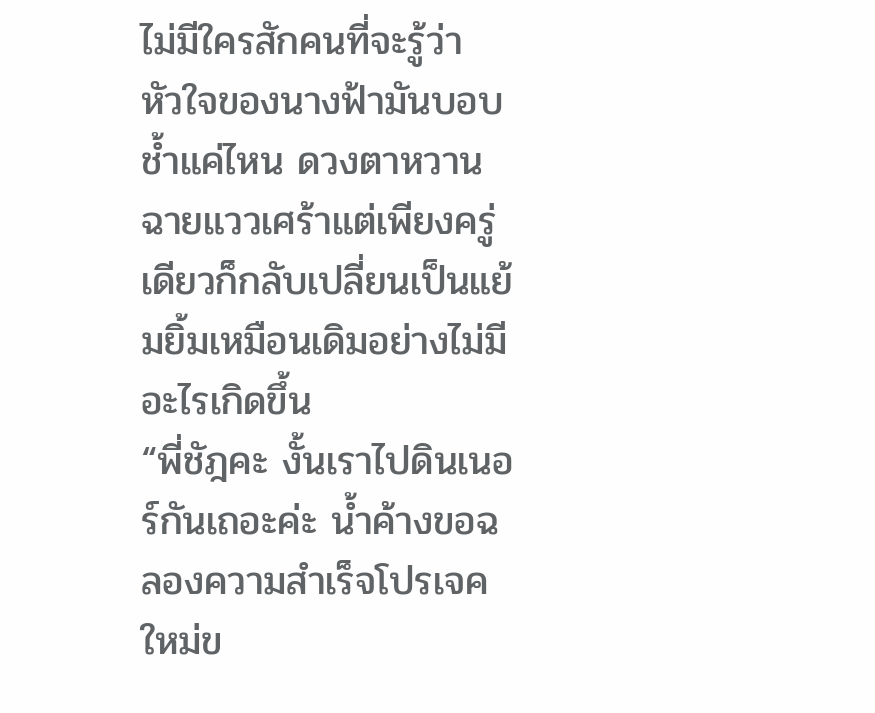ไม่มีใครสักคนที่จะรู้ว่า หัวใจของนางฟ้ามันบอบช้ำแค่ไหน ดวงตาหวานฉายแววเศร้าแต่เพียงครู่เดียวก็กลับเปลี่ยนเป็นแย้มยิ้มเหมือนเดิมอย่างไม่มีอะไรเกิดขึ้น
“พี่ชัฎคะ งั้นเราไปดินเนอร์กันเถอะค่ะ น้ำค้างขอฉลองความสำเร็จโปรเจคใหม่ข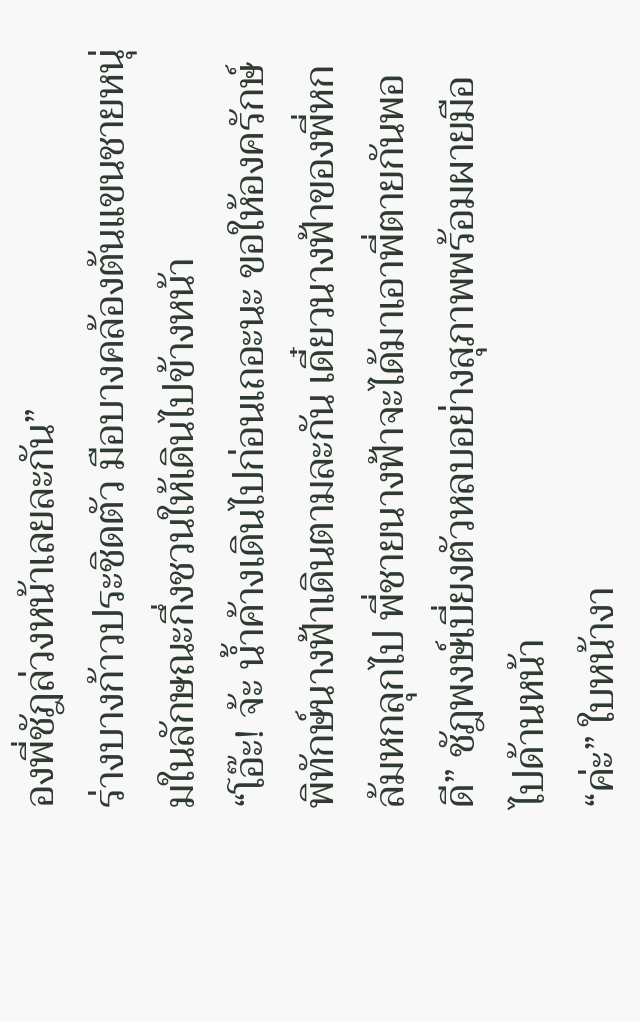องพี่ชัฎล่วงหน้าเลยละกัน”
ร่างบางก้าวประชิดตัว มือบางคล้องต้นแขนชายหนุ่มในลักษณะกึ่งชวนให้เดินไปข้างหน้า
“โอ๊ะ! จ้ะ น้ำค้างเดินไปก่อนเถอะนะ ขอให้องครักษ์พิทักษ์นางฟ้าเดินตามละกัน เดี๋ยวนางฟ้าของพี่หกล้มหกลุกไป พี่ชายนางฟ้าจะได้มาเอาพี่ตายกันพอดี” ชัฎพงษ์เบี่ยงตัวหลบอย่างสุภาพพร้อมผายมือไปด้านหน้า
“ค่ะ” ใบหน้างา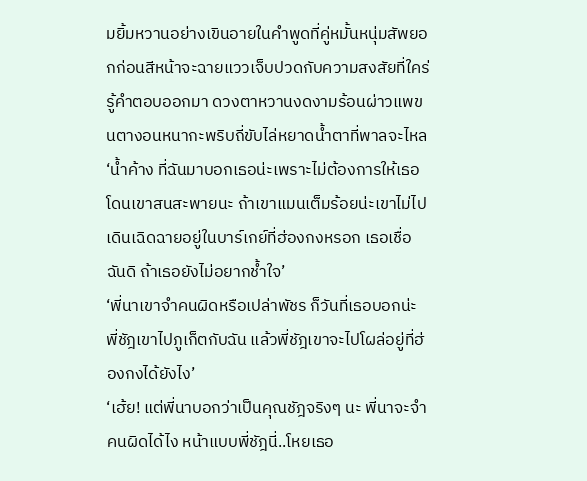มยิ้มหวานอย่างเขินอายในคำพูดที่คู่หมั้นหนุ่มสัพยอกก่อนสีหน้าจะฉายแววเจ็บปวดกับความสงสัยที่ใคร่รู้คำตอบออกมา ดวงตาหวานงดงามร้อนผ่าวแพขนตางอนหนากะพริบถี่ขับไล่หยาดน้ำตาที่พาลจะไหล
‘น้ำค้าง ที่ฉันมาบอกเธอน่ะเพราะไม่ต้องการให้เธอโดนเขาสนสะพายนะ ถ้าเขาแมนเต็มร้อยน่ะเขาไม่ไปเดินเฉิดฉายอยู่ในบาร์เกย์ที่ฮ่องกงหรอก เธอเชื่อฉันดิ ถ้าเธอยังไม่อยากช้ำใจ’
‘พี่นาเขาจำคนผิดหรือเปล่าพัชร ก็วันที่เธอบอกน่ะ พี่ชัฎเขาไปภูเก็ตกับฉัน แล้วพี่ชัฎเขาจะไปโผล่อยู่ที่ฮ่องกงได้ยังไง’
‘เฮ้ย! แต่พี่นาบอกว่าเป็นคุณชัฎจริงๆ นะ พี่นาจะจำคนผิดได้ไง หน้าแบบพี่ชัฎนี่..โหยเธอ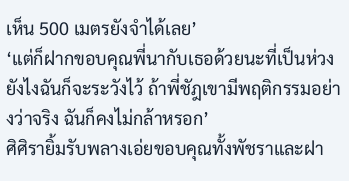เห็น 500 เมตรยังจำได้เลย’
‘แต่ก็ฝากขอบคุณพี่นากับเธอด้วยนะที่เป็นห่วง ยังไงฉันก็จะระวังไว้ ถ้าพี่ชัฎเขามีพฤติกรรมอย่างว่าจริง ฉันก็คงไม่กล้าหรอก’
ศิศิรายิ้มรับพลางเอ่ยขอบคุณทั้งพัชราและฝา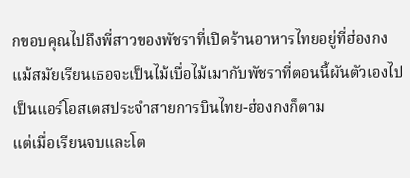กขอบคุณไปถึงพี่สาวของพัชราที่เปิดร้านอาหารไทยอยู่ที่ฮ่องกง แม้สมัยเรียนเธอจะเป็นไม้เบื่อไม้เมากับพัชราที่ตอนนี้ผันตัวเองไปเป็นแอร์โอสเตสประจำสายการบินไทย-ฮ่องกงก็ตาม
แต่เมื่อเรียนจบและโต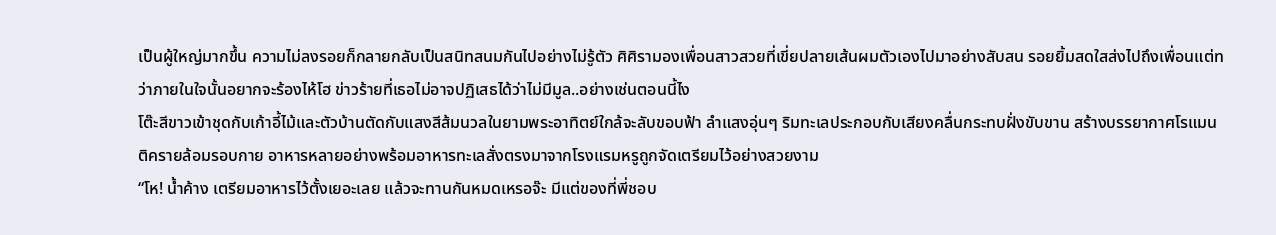เป็นผู้ใหญ่มากขึ้น ความไม่ลงรอยก็กลายกลับเป็นสนิทสนมกันไปอย่างไม่รู้ตัว ศิศิรามองเพื่อนสาวสวยที่เขี่ยปลายเส้นผมตัวเองไปมาอย่างสับสน รอยยิ้มสดใสส่งไปถึงเพื่อนแต่ทว่าภายในใจนั้นอยากจะร้องไห้โฮ ข่าวร้ายที่เธอไม่อาจปฏิเสธได้ว่าไม่มีมูล..อย่างเช่นตอนนี้ไง
โต๊ะสีขาวเข้าชุดกับเก้าอี้ไม้และตัวบ้านตัดกับแสงสีส้มนวลในยามพระอาทิตย์ใกล้จะลับขอบฟ้า ลำแสงอุ่นๆ ริมทะเลประกอบกับเสียงคลื่นกระทบฝั่งขับขาน สร้างบรรยากาศโรแมนติครายล้อมรอบกาย อาหารหลายอย่างพร้อมอาหารทะเลสั่งตรงมาจากโรงแรมหรูถูกจัดเตรียมไว้อย่างสวยงาม
“โห! น้ำค้าง เตรียมอาหารไว้ตั้งเยอะเลย แล้วจะทานกันหมดเหรอจ๊ะ มีแต่ของที่พี่ชอบ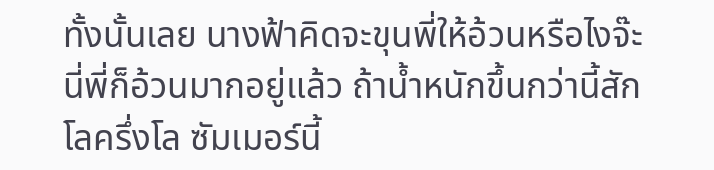ทั้งนั้นเลย นางฟ้าคิดจะขุนพี่ให้อ้วนหรือไงจ๊ะ นี่พี่ก็อ้วนมากอยู่แล้ว ถ้าน้ำหนักขึ้นกว่านี้สักโลครึ่งโล ซัมเมอร์นี้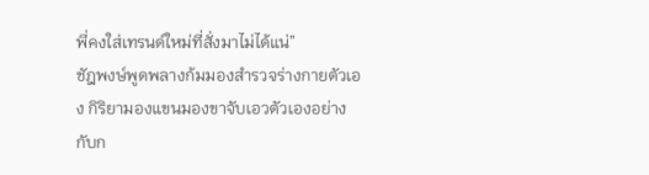พี่คงใส่เทรนด์ใหม่ที่สั่งมาไม่ได้แน่”
ชัฎพงษ์พูดพลางก้มมองสำรวจร่างกายตัวเอง กิริยามองแขนมองขาจับเอวตัวเองอย่างกับก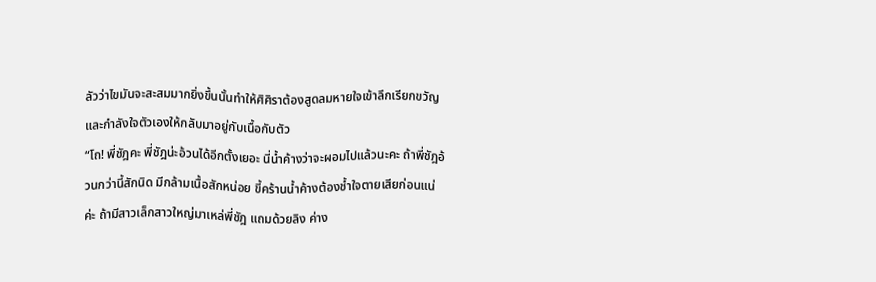ลัวว่าไขมันจะสะสมมากยิ่งขึ้นนั้นทำให้ศิศิราต้องสูดลมหายใจเข้าลึกเรียกขวัญและกำลังใจตัวเองให้กลับมาอยู่กับเนื้อกับตัว
“โถ! พี่ชัฎคะ พี่ชัฎน่ะอ้วนได้อีกตั้งเยอะ นี่น้ำค้างว่าจะผอมไปแล้วนะคะ ถ้าพี่ชัฎอ้วนกว่านี้สักนิด มีกล้ามเนื้อสักหน่อย ขี้คร้านน้ำค้างต้องช้ำใจตายเสียก่อนแน่ค่ะ ถ้ามีสาวเล็กสาวใหญ่มาเหล่พี่ชัฎ แถมด้วยลิง ค่าง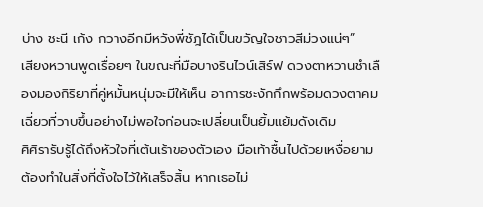บ่าง ชะนี เก้ง กวางอีกมีหวังพี่ชัฎได้เป็นขวัญใจชาวสีม่วงแน่ๆ”
เสียงหวานพูดเรื่อยๆ ในขณะที่มือบางรินไวน์เสิร์ฟ ดวงตาหวานชำเลืองมองกิริยาที่คู่หมั้นหนุ่มจะมีให้เห็น อาการชะงักกึกพร้อมดวงตาคมเฉี่ยวที่วาบขึ้นอย่างไม่พอใจก่อนจะเปลี่ยนเป็นยิ้มแย้มดังเดิม
ศิศิรารับรู้ได้ถึงหัวใจที่เต้นเร้าของตัวเอง มือเท้าชื้นไปด้วยเหงื่อยามต้องทำในสิ่งที่ตั้งใจไว้ให้เสร็จสิ้น หากเธอไม่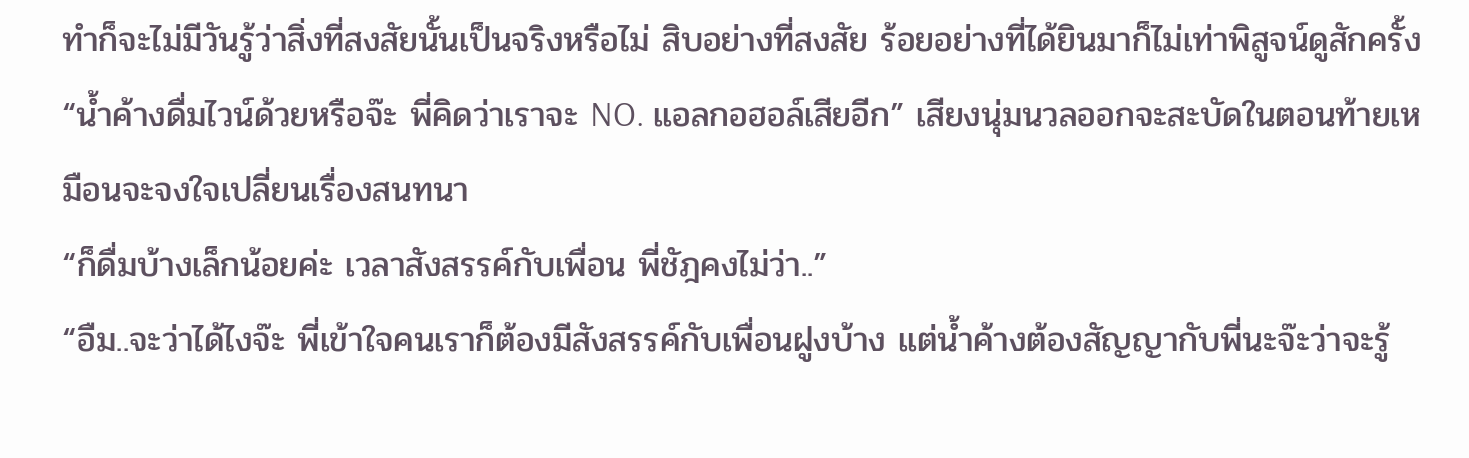ทำก็จะไม่มีวันรู้ว่าสิ่งที่สงสัยนั้นเป็นจริงหรือไม่ สิบอย่างที่สงสัย ร้อยอย่างที่ได้ยินมาก็ไม่เท่าพิสูจน์ดูสักครั้ง
“น้ำค้างดื่มไวน์ด้วยหรือจ๊ะ พี่คิดว่าเราจะ NO. แอลกอฮอล์เสียอีก” เสียงนุ่มนวลออกจะสะบัดในตอนท้ายเหมือนจะจงใจเปลี่ยนเรื่องสนทนา
“ก็ดื่มบ้างเล็กน้อยค่ะ เวลาสังสรรค์กับเพื่อน พี่ชัฎคงไม่ว่า..”
“อืม..จะว่าได้ไงจ๊ะ พี่เข้าใจคนเราก็ต้องมีสังสรรค์กับเพื่อนฝูงบ้าง แต่น้ำค้างต้องสัญญากับพี่นะจ๊ะว่าจะรู้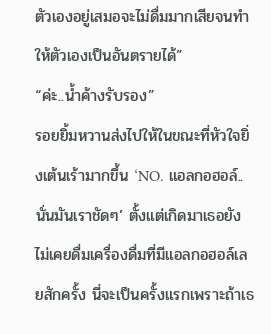ตัวเองอยู่เสมอจะไม่ดื่มมากเสียจนทำให้ตัวเองเป็นอันตรายได้”
“ค่ะ..น้ำค้างรับรอง”
รอยยิ้มหวานส่งไปให้ในขณะที่หัวใจยิ่งเต้นเร้ามากขึ้น ‘NO. แอลกอฮอล์..นั่นมันเราชัดๆ’ ตั้งแต่เกิดมาเธอยังไม่เคยดื่มเครื่องดื่มที่มีแอลกอฮอล์เลยสักครั้ง นี่จะเป็นครั้งแรกเพราะถ้าเธ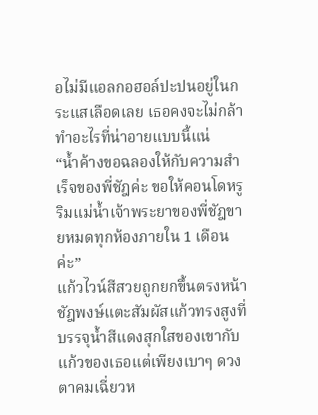อไม่มีแอลกอฮอล์ปะปนอยู่ในกระแสเลือดเลย เธอคงจะไม่กล้าทำอะไรที่น่าอายแบบนี้แน่
“น้ำค้างขอฉลองให้กับความสำเร็จของพี่ชัฎค่ะ ขอให้คอนโดหรูริมแม่น้ำเจ้าพระยาของพี่ชัฎขายหมดทุกห้องภายใน 1 เดือนค่ะ”
แก้วไวน์สีสวยถูกยกขึ้นตรงหน้า ชัฎพงษ์แตะสัมผัสแก้วทรงสูงที่บรรจุน้ำสีแดงสุกใสของเขากับแก้วของเธอแต่เพียงเบาๆ ดวงตาคมเฉี่ยวห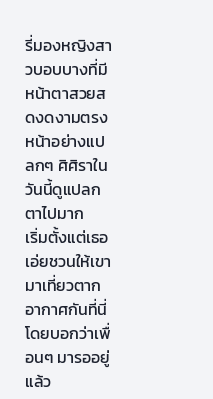รี่มองหญิงสาวบอบบางที่มีหน้าตาสวยสดงดงามตรงหน้าอย่างแปลกๆ ศิศิราในวันนี้ดูแปลกตาไปมาก
เริ่มตั้งแต่เธอเอ่ยชวนให้เขามาเที่ยวตากอากาศกันที่นี่โดยบอกว่าเพื่อนๆ มารออยู่แล้ว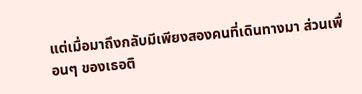แต่เมื่อมาถึงกลับมีเพียงสองคนที่เดินทางมา ส่วนเพื่อนๆ ของเธอติ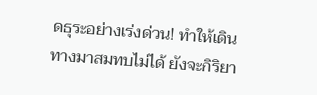ดธุระอย่างเร่งด่วน! ทำให้เดินทางมาสมทบไม่ได้ ยังจะกิริยา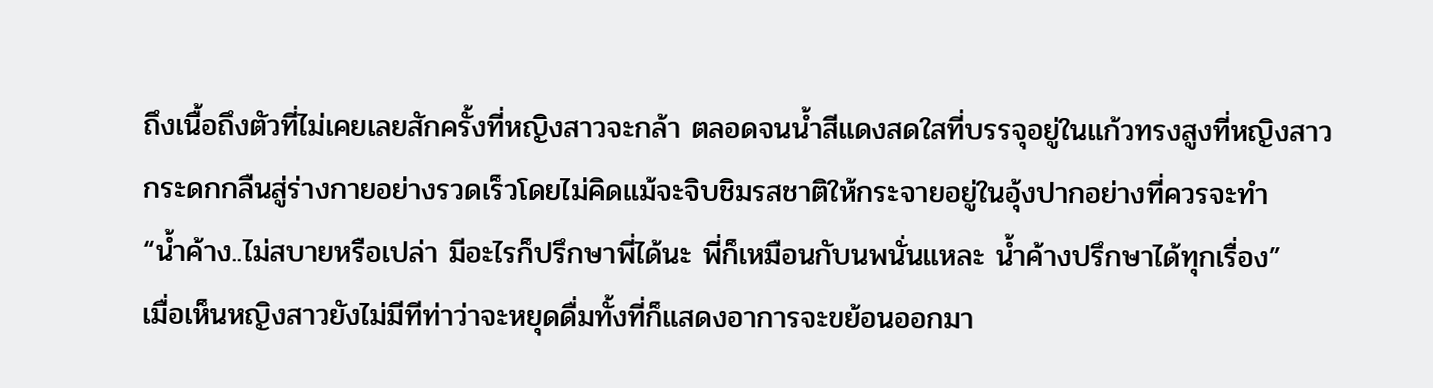ถึงเนื้อถึงตัวที่ไม่เคยเลยสักครั้งที่หญิงสาวจะกล้า ตลอดจนน้ำสีแดงสดใสที่บรรจุอยู่ในแก้วทรงสูงที่หญิงสาวกระดกกลืนสู่ร่างกายอย่างรวดเร็วโดยไม่คิดแม้จะจิบชิมรสชาติให้กระจายอยู่ในอุ้งปากอย่างที่ควรจะทำ
“น้ำค้าง..ไม่สบายหรือเปล่า มีอะไรก็ปรึกษาพี่ได้นะ พี่ก็เหมือนกับนพนั่นแหละ น้ำค้างปรึกษาได้ทุกเรื่อง”
เมื่อเห็นหญิงสาวยังไม่มีทีท่าว่าจะหยุดดื่มทั้งที่ก็แสดงอาการจะขย้อนออกมา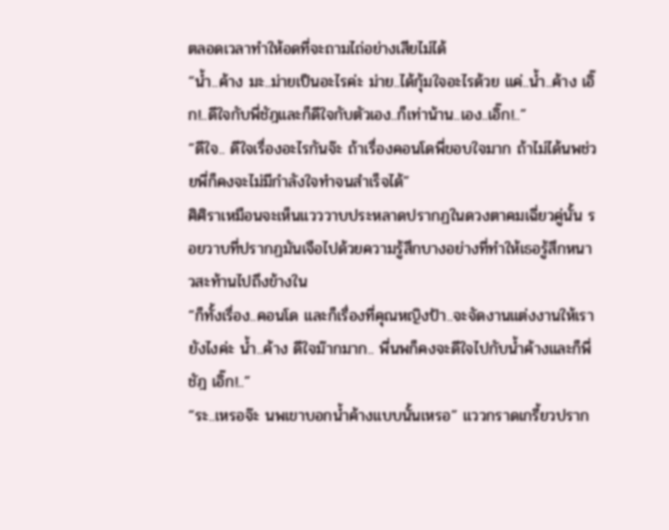ตลอดเวลาทำให้อดที่จะถามไถ่อย่างเสียไม่ได้
“น้ำ..ค้าง มะ..ม่ายเป็นอะไรค่ะ ม่าย..ได้กุ้มใจอะไรด้วย แค่..น้ำ..ค้าง เอิ๊ก!..ดีใจกับพี่ชัฎและก็ดีใจกับตัวเอง..ก็เท่าน้าน..เอง..เอิ๊ก!..”
“ดีใจ.. ดีใจเรื่องอะไรกันจ๊ะ ถ้าเรื่องคอนโดพี่ขอบใจมาก ถ้าไม่ได้นพช่วยพี่ก็คงจะไม่มีกำลังใจทำจนสำเร็จได้”
ศิศิราเหมือนจะเห็นแวววาบประหลาดปรากฏในดวงตาคมเฉี่ยวคู่นั้น รอยวาบที่ปรากฏมันเจือไปด้วยความรู้สึกบางอย่างที่ทำให้เธอรู้สึกหนาวสะท้านไปถึงข้างใน
“ก็ทั้งเรื่อง..คอนโด และก็เรื่องที่คุณหญิงป้า..จะจัดงานแต่งงานให้เรายังไงค่ะ น้ำ..ค้าง ดีใจม๊ากมาก.. พี่นพก็คงจะดีใจไปกับน้ำค้างและก็พี่ชัฎ เอิ๊ก!..”
“ระ..เหรอจ๊ะ นพเขาบอกน้ำค้างแบบนั้นเหรอ” แววกราดเกรี้ยวปราก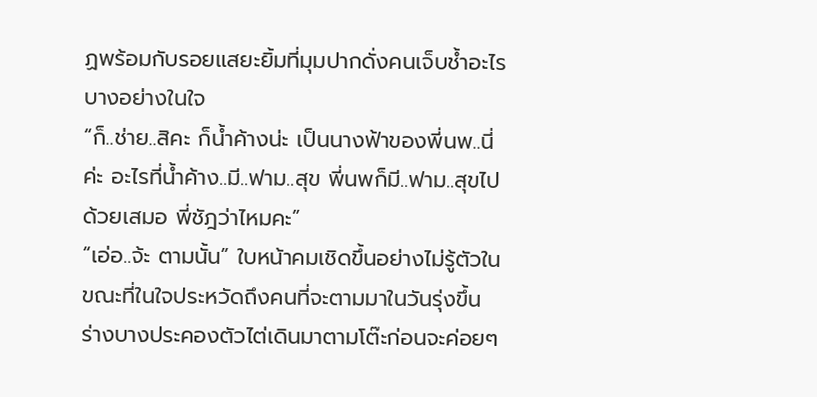ฏพร้อมกับรอยแสยะยิ้มที่มุมปากดั่งคนเจ็บช้ำอะไรบางอย่างในใจ
“ก็..ช่าย..สิคะ ก็น้ำค้างน่ะ เป็นนางฟ้าของพี่นพ..นี่ค่ะ อะไรที่น้ำค้าง..มี..ฟาม..สุข พี่นพก็มี..ฟาม..สุขไปด้วยเสมอ พี่ชัฎว่าไหมคะ”
“เอ่อ..จ้ะ ตามนั้น” ใบหน้าคมเชิดขึ้นอย่างไม่รู้ตัวในขณะที่ในใจประหวัดถึงคนที่จะตามมาในวันรุ่งขึ้น
ร่างบางประคองตัวไต่เดินมาตามโต๊ะก่อนจะค่อยๆ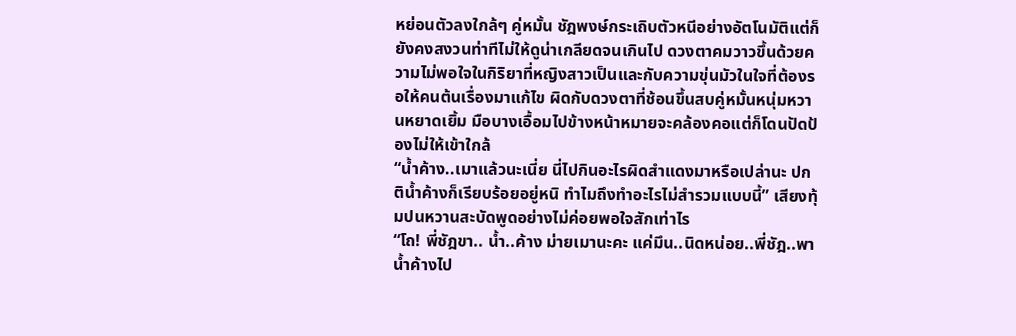หย่อนตัวลงใกล้ๆ คู่หมั้น ชัฎพงษ์กระเถิบตัวหนีอย่างอัตโนมัติแต่ก็ยังคงสงวนท่าทีไม่ให้ดูน่าเกลียดจนเกินไป ดวงตาคมวาวขึ้นด้วยความไม่พอใจในกิริยาที่หญิงสาวเป็นและกับความขุ่นมัวในใจที่ต้องรอให้คนต้นเรื่องมาแก้ไข ผิดกับดวงตาที่ช้อนขึ้นสบคู่หมั้นหนุ่มหวานหยาดเยิ้ม มือบางเอื้อมไปข้างหน้าหมายจะคล้องคอแต่ก็โดนปัดป้องไม่ให้เข้าใกล้
“น้ำค้าง..เมาแล้วนะเนี่ย นี่ไปกินอะไรผิดสำแดงมาหรือเปล่านะ ปกติน้ำค้างก็เรียบร้อยอยู่หนิ ทำไมถึงทำอะไรไม่สำรวมแบบนี้” เสียงทุ้มปนหวานสะบัดพูดอย่างไม่ค่อยพอใจสักเท่าไร
“โถ! พี่ชัฎขา.. น้ำ..ค้าง ม่ายเมานะคะ แค่มึน..นิดหน่อย..พี่ชัฎ..พาน้ำค้างไป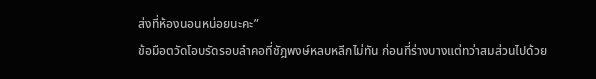ส่งที่ห้องนอนหน่อยนะคะ”
ข้อมือตวัดโอบรัดรอบลำคอที่ชัฎพงษ์หลบหลีกไม่ทัน ก่อนที่ร่างบางแต่ทว่าสมส่วนไปด้วย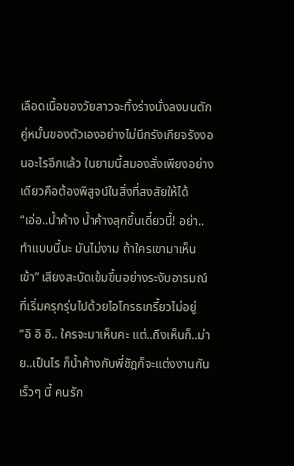เลือดเนื้อของวัยสาวจะทิ้งร่างนั่งลงบนตักคู่หมั้นของตัวเองอย่างไม่นึกรังเกียจรังงอนอะไรอีกแล้ว ในยามนี้สมองสั่งเพียงอย่างเดียวคือต้องพิสูจน์ในสิ่งที่สงสัยให้ได้
“เอ่อ..น้ำค้าง น้ำค้างลุกขึ้นเดี๋ยวนี้! อย่า..ทำแบบนี้นะ มันไม่งาม ถ้าใครเขามาเห็นเข้า” เสียงสะบัดเข้มขึ้นอย่างระงับอารมณ์ที่เริ่มครุกรุ่นไปด้วยไอโกรธเกรี้ยวไม่อยู่
“อิ อิ อิ.. ใครจะมาเห็นคะ แต่..ถึงเห็นก็..ม่าย..เป็นไร ก็น้ำค้างกับพี่ชัฎก็จะแต่งงานกันเร็วๆ นี้ คนรัก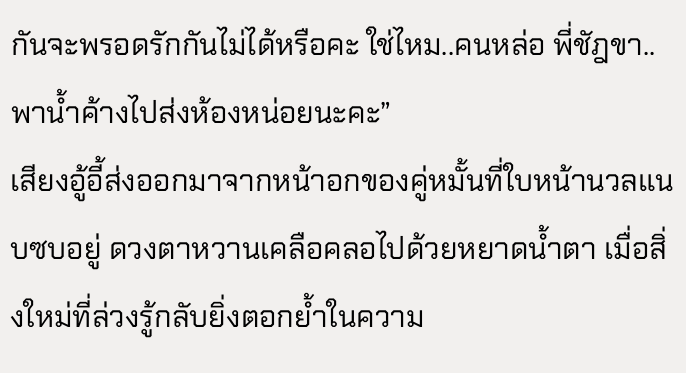กันจะพรอดรักกันไม่ได้หรือคะ ใช่ไหม..คนหล่อ พี่ชัฎขา..พาน้ำค้างไปส่งห้องหน่อยนะคะ”
เสียงอู้อี้ส่งออกมาจากหน้าอกของคู่หมั้นที่ใบหน้านวลแนบซบอยู่ ดวงตาหวานเคลือคลอไปด้วยหยาดน้ำตา เมื่อสิ่งใหม่ที่ล่วงรู้กลับยิ่งตอกย้ำในความ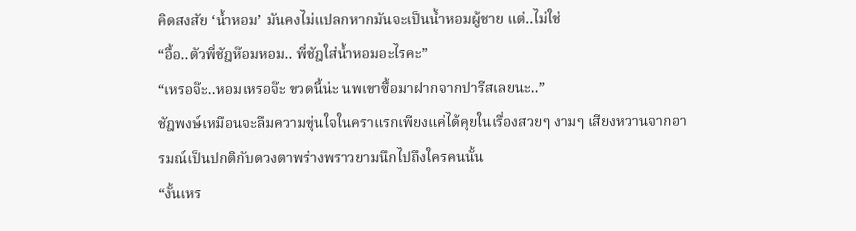คิดสงสัย ‘น้ำหอม’ มันคงไม่แปลกหากมันจะเป็นน้ำหอมผู้ชาย แต่..ไม่ใช่
“อื้อ..ตัวพี่ชัฎห๊อมหอม.. พี่ชัฎใส่น้ำหอมอะไรคะ”
“เหรอจ๊ะ..หอมเหรอจ๊ะ ขวดนี้น่ะ นพเขาซื้อมาฝากจากปารีสเลยนะ..”
ชัฎพงษ์เหมือนจะลืมความขุ่นใจในคราแรกเพียงแค่ได้คุยในเรื่องสวยๆ งามๆ เสียงหวานจากอารมณ์เป็นปกติกับดวงตาพร่างพราวยามนึกไปถึงใครคนนั้น
“งั้นเหร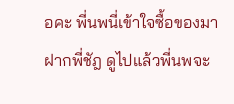อคะ พี่นพนี่เข้าใจซื้อของมาฝากพี่ชัฎ ดูไปแล้วพี่นพจะ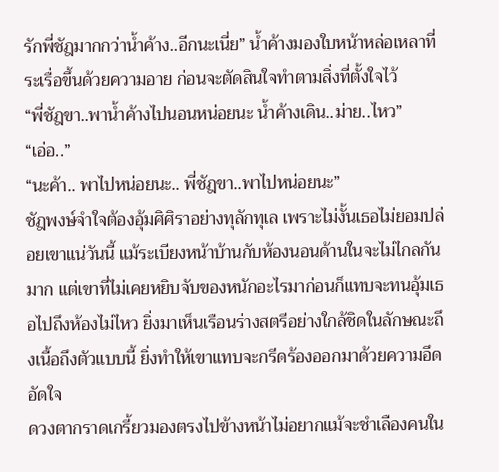รักพี่ชัฎมากกว่าน้ำค้าง..อีกนะเนี่ย” น้ำค้างมองใบหน้าหล่อเหลาที่ระเรื่อขึ้นด้วยความอาย ก่อนจะตัดสินใจทำตามสิ่งที่ตั้งใจไว้
“พี่ชัฎขา..พาน้ำค้างไปนอนหน่อยนะ น้ำค้างเดิน..ม่าย..ไหว”
“เอ่อ..”
“นะค้า.. พาไปหน่อยนะ.. พี่ชัฎขา..พาไปหน่อยนะ”
ชัฎพงษ์จำใจต้องอุ้มศิศิราอย่างทุลักทุเล เพราะไม่งั้นเธอไม่ยอมปล่อยเขาแน่วันนี้ แม้ระเบียงหน้าบ้านกับห้องนอนด้านในจะไม่ไกลกันมาก แต่เขาที่ไม่เคยหยิบจับของหนักอะไรมาก่อนก็แทบจะทนอุ้มเธอไปถึงห้องไม่ไหว ยิ่งมาเห็นเรือนร่างสตรีอย่างใกล้ชิดในลักษณะถึงเนื้อถึงตัวแบบนี้ ยิ่งทำให้เขาแทบจะกรีดร้องออกมาด้วยความอึดอัดใจ
ดวงตากราดเกรี้ยวมองตรงไปข้างหน้าไม่อยากแม้จะชำเลืองคนใน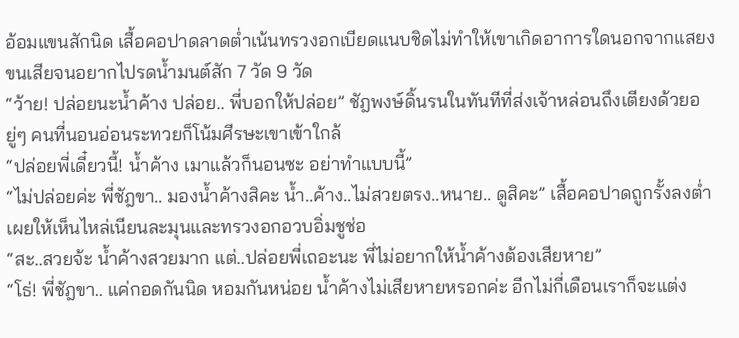อ้อมแขนสักนิด เสื้อคอปาดลาดต่ำเน้นทรวงอกเบียดแนบชิดไม่ทำให้เขาเกิดอาการใดนอกจากแสยงขนเสียจนอยากไปรดน้ำมนต์สัก 7 วัด 9 วัด
“ว้าย! ปล่อยนะน้ำค้าง ปล่อย.. พี่บอกให้ปล่อย” ชัฎพงษ์ดิ้นรนในทันทีที่ส่งเจ้าหล่อนถึงเตียงด้วยอยู่ๆ คนที่นอนอ่อนระทวยก็โน้มศีรษะเขาเข้าใกล้
“ปล่อยพี่เดี๋ยวนี้! น้ำค้าง เมาแล้วก็นอนซะ อย่าทำแบบนี้”
“ไม่ปล่อยค่ะ พี่ชัฎขา.. มองน้ำค้างสิคะ น้ำ..ค้าง..ไม่สวยตรง..หนาย.. ดูสิคะ” เสื้อคอปาดถูกรั้งลงต่ำเผยให้เห็นไหล่เนียนละมุนและทรวงอกอวบอิ่มชูช่อ
“สะ..สวยจ้ะ น้ำค้างสวยมาก แต่..ปล่อยพี่เถอะนะ พี่ไม่อยากให้น้ำค้างต้องเสียหาย”
“โธ่! พี่ชัฎขา.. แค่กอดกันนิด หอมกันหน่อย น้ำค้างไม่เสียหายหรอกค่ะ อีกไม่กี่เดือนเราก็จะแต่ง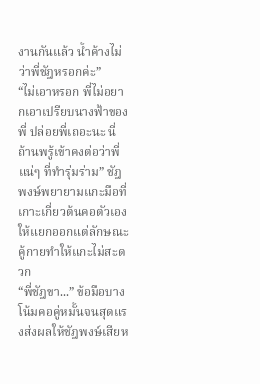งานกันแล้ว น้ำค้างไม่ว่าพี่ชัฎหรอกค่ะ”
“ไม่เอาหรอก พี่ไม่อยากเอาเปรียบนางฟ้าของพี่ ปล่อยพี่เถอะนะ นี่ถ้านพรู้เข้าคงต่อว่าพี่แน่ๆ ที่ทำรุ่มร่าม” ชัฎพงษ์พยายามแกะมือที่เกาะเกี่ยวต้นคอตัวเองให้แยกออกแต่ลักษณะคู้กายทำให้แกะไม่สะดวก
“พี่ชัฎขา...” ข้อมือบางโน้มคอคู่หมั้นจนสุดแรงส่งผลให้ชัฎพงษ์เสียห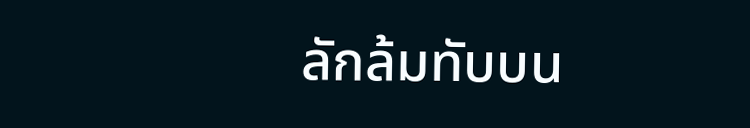ลักล้มทับบน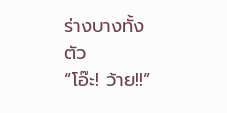ร่างบางทั้งตัว
“โอ๊ะ! ว้าย!!”